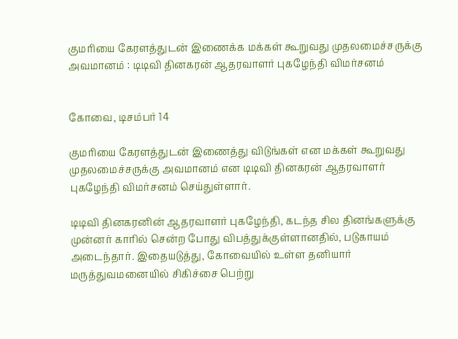குமரியை கேரளத்துடன் இணைக்க மக்கள் கூறுவது முதலமைச்சருக்கு அவமானம் : டிடிவி தினகரன் ஆதரவாளர் புகழேந்தி விமர்சனம்


கோவை, டிசம்பர் 14

குமரியை கேரளத்துடன் இணைத்து விடுங்கள் என மக்கள் கூறுவது முதலமைச்சருக்கு அவமானம் என டிடிவி தினகரன் ஆதரவாளர் புகழேந்தி விமர்சனம் செய்துள்ளார்.

டிடிவி தினகரனின் ஆதரவாளர் புகழேந்தி, கடந்த சில தினங்களுக்கு முன்னர் காரில் சென்ற போது விபத்துக்குள்ளானதில், படுகாயம் அடைந்தார். இதையடுத்து, கோவையில் உள்ள தனியார் மருத்துவமனையில் சிகிச்சை பெற்று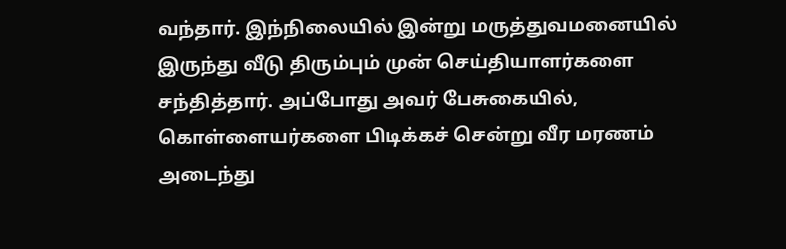வந்தார். இந்நிலையில் இன்று மருத்துவமனையில் இருந்து வீடு திரும்பும் முன் செய்தியாளர்களை  சந்தித்தார். அப்போது அவர் பேசுகையில், கொள்ளையர்களை பிடிக்கச் சென்று வீர மரணம் அடைந்து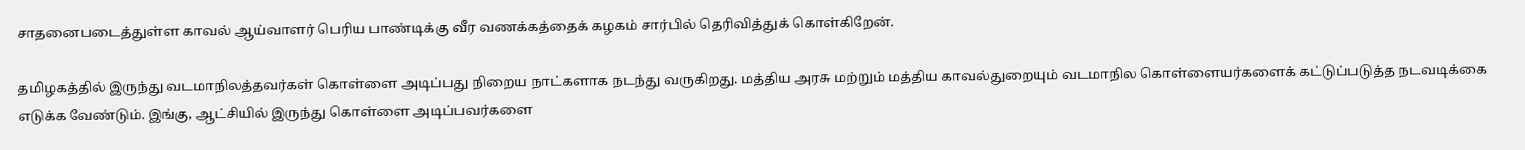சாதனைபடைத்துள்ள காவல் ஆய்வாளர் பெரிய பாண்டிக்கு வீர வணக்கத்தைக் கழகம் சார்பில் தெரிவித்துக் கொள்கிறேன்.

தமிழகத்தில் இருந்து வடமாநிலத்தவர்கள் கொள்ளை அடிப்பது நிறைய நாட்களாக நடந்து வருகிறது. மத்திய அரசு மற்றும் மத்திய காவல்துறையும் வடமாநில கொள்ளையர்களைக் கட்டுப்படுத்த நடவடிக்கை எடுக்க வேண்டும். இங்கு, ஆட்சியில் இருந்து கொள்ளை அடிப்பவர்களை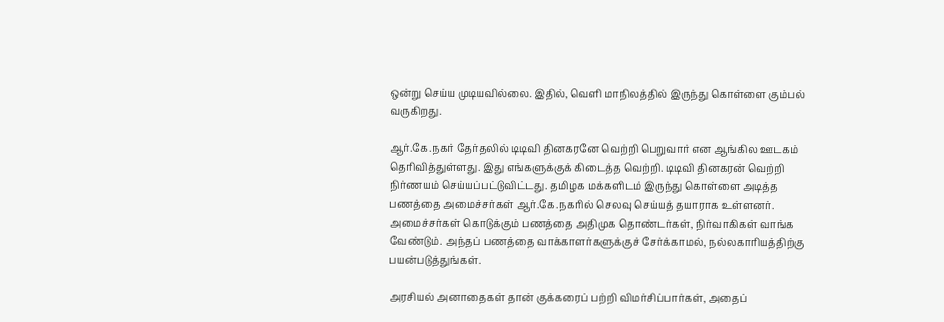ஒன்று செய்ய முடியவில்லை. இதில், வெளி மாநிலத்தில் இருந்து கொள்ளை கும்பல் வருகிறது.

ஆர்.கே.நகர் தேர்தலில் டிடிவி தினகரனே வெற்றி பெறுவார் என ஆங்கில ஊடகம் தெரிவித்துள்ளது. இது எங்களுக்குக் கிடைத்த வெற்றி. டிடிவி தினகரன் வெற்றி நிர்ணயம் செய்யப்பட்டுவிட்டது. தமிழக மக்களிடம் இருந்து கொள்ளை அடித்த பணத்தை அமைச்சர்கள் ஆர்.கே.நகரில் செலவு செய்யத் தயாராக உள்ளனர். அமைச்சர்கள் கொடுக்கும் பணத்தை அதிமுக தொண்டர்கள், நிர்வாகிகள் வாங்க வேண்டும். அந்தப் பணத்தை வாக்காளர்களுக்குச் சேர்க்காமல், நல்லகாரியத்திற்கு பயன்படுத்துங்கள்.

அரசியல் அனாதைகள் தான் குக்கரைப் பற்றி விமர்சிப்பார்கள், அதைப்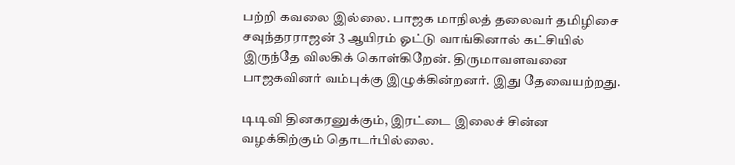பற்றி கவலை இல்லை. பாஜக மாநிலத் தலைவர் தமிழிசை சவுந்தரராஜன் 3 ஆயிரம் ஓட்டு வாங்கினால் கட்சியில் இருந்தே விலகிக் கொள்கிறேன். திருமாவளவனை பாஜகவினர் வம்புக்கு இழுக்கின்றனர். இது தேவையற்றது.

டிடிவி தினகரனுக்கும், இரட்டை இலைச் சின்ன வழக்கிற்கும் தொடர்பில்லை.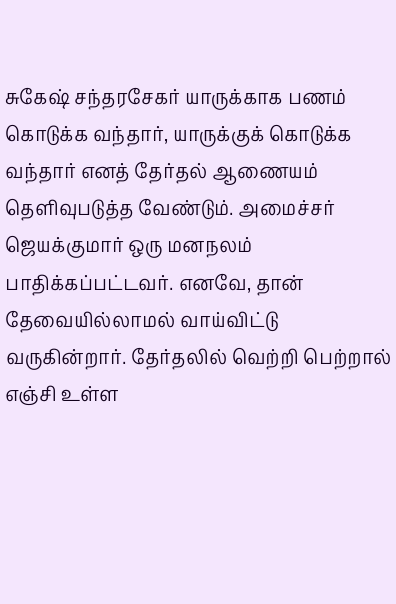சுகேஷ் சந்தரசேகர் யாருக்காக பணம் கொடுக்க வந்தார், யாருக்குக் கொடுக்க வந்தார் எனத் தேர்தல் ஆணையம் தெளிவுபடுத்த வேண்டும். அமைச்சர் ஜெயக்குமார் ஒரு மனநலம் பாதிக்கப்பட்டவர். எனவே, தான் தேவையில்லாமல் வாய்விட்டு வருகின்றார். தேர்தலில் வெற்றி பெற்றால் எஞ்சி உள்ள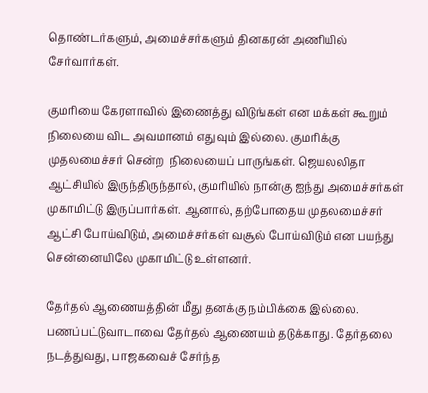தொண்டர்களும், அமைச்சர்களும் தினகரன் அணியில் சேர்வார்கள்.

குமரியை கேரளாவில் இணைத்து விடுங்கள் என மக்கள் கூறும் நிலையை விட அவமானம் எதுவும் இல்லை. குமரிக்கு முதலமைச்சர் சென்ற  நிலையைப் பாருங்கள். ஜெயலலிதா ஆட்சியில் இருந்திருந்தால், குமரியில் நான்கு ஐந்து அமைச்சர்கள் முகாமிட்டு இருப்பார்கள். ஆனால், தற்போதைய முதலமைச்சர் ஆட்சி போய்விடும், அமைச்சர்கள் வசூல் போய்விடும் என பயந்து சென்னையிலே முகாமிட்டு உள்ளனர்.

தேர்தல் ஆணையத்தின் மீது தனக்கு நம்பிக்கை இல்லை. பணப்பட்டுவாடாவை தேர்தல் ஆணையம் தடுக்காது. தேர்தலை நடத்துவது, பாஜகவைச் சேர்ந்த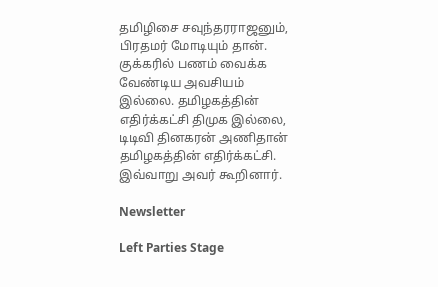தமிழிசை சவுந்தரராஜனும், பிரதமர் மோடியும் தான். குக்கரில் பணம் வைக்க வேண்டிய அவசியம் இல்லை. தமிழகத்தின் எதிர்க்கட்சி திமுக இல்லை, டிடிவி தினகரன் அணிதான் தமிழகத்தின் எதிர்க்கட்சி. இவ்வாறு அவர் கூறினார்.

Newsletter

Left Parties Stage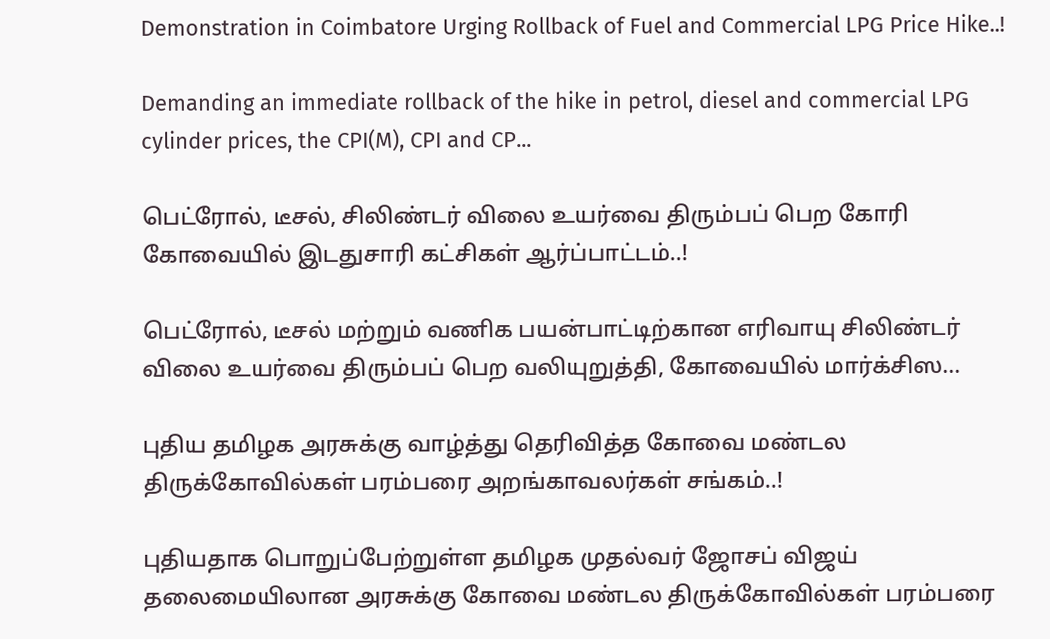Demonstration in Coimbatore Urging Rollback of Fuel and Commercial LPG Price Hike..!

Demanding an immediate rollback of the hike in petrol, diesel and commercial LPG cylinder prices, the CPI(M), CPI and CP...

பெட்ரோல், டீசல், சிலிண்டர் விலை உயர்வை திரும்பப் பெற கோரி கோவையில் இடதுசாரி கட்சிகள் ஆர்ப்பாட்டம்..!

பெட்ரோல், டீசல் மற்றும் வணிக பயன்பாட்டிற்கான எரிவாயு சிலிண்டர் விலை உயர்வை திரும்பப் பெற வலியுறுத்தி, கோவையில் மார்க்சிஸ...

புதிய தமிழக அரசுக்கு வாழ்த்து தெரிவித்த கோவை மண்டல திருக்கோவில்கள் பரம்பரை அறங்காவலர்கள் சங்கம்..!

புதியதாக பொறுப்பேற்றுள்ள தமிழக முதல்வர் ஜோசப் விஜய் தலைமையிலான அரசுக்கு கோவை மண்டல திருக்கோவில்கள் பரம்பரை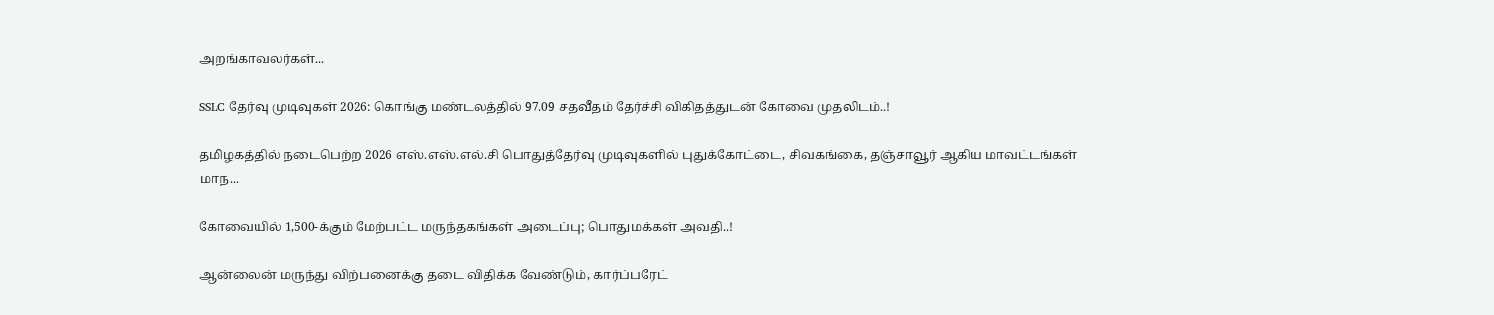அறங்காவலர்கள்...

SSLC தேர்வு முடிவுகள் 2026: கொங்கு மண்டலத்தில் 97.09 சதவீதம் தேர்ச்சி விகிதத்துடன் கோவை முதலிடம்..!

தமிழகத்தில் நடைபெற்ற 2026 எஸ்.எஸ்.எல்.சி பொதுத்தேர்வு முடிவுகளில் புதுக்கோட்டை, சிவகங்கை, தஞ்சாவூர் ஆகிய மாவட்டங்கள் மாந...

கோவையில் 1,500-க்கும் மேற்பட்ட மருந்தகங்கள் அடைப்பு; பொதுமக்கள் அவதி..!

ஆன்லைன் மருந்து விற்பனைக்கு தடை விதிக்க வேண்டும், கார்ப்பரேட்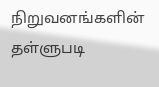நிறுவனங்களின் தள்ளுபடி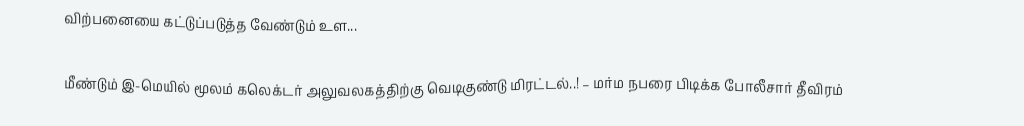விற்பனையை கட்டுப்படுத்த வேண்டும் உள...

மீண்டும் இ-மெயில் மூலம் கலெக்டர் அலுவலகத்திற்கு வெடிகுண்டு மிரட்டல்..! – மர்ம நபரை பிடிக்க போலீசார் தீவிரம்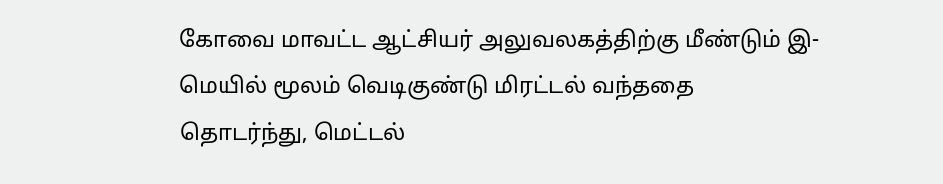கோவை மாவட்ட ஆட்சியர் அலுவலகத்திற்கு மீண்டும் இ-மெயில் மூலம் வெடிகுண்டு மிரட்டல் வந்ததை தொடர்ந்து, மெட்டல்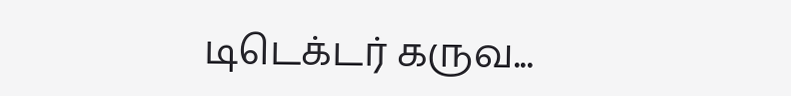டிடெக்டர் கருவ...